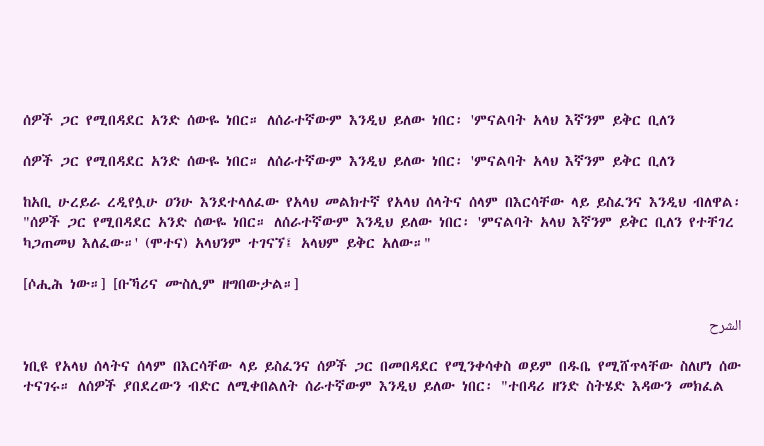ሰዎች ጋር የሚበዳደር አንድ ሰውዬ ነበር። ለሰራተኛውም እንዲህ ይለው ነበር፡ 'ምናልባት አላህ እኛንም ይቅር ቢለን

ሰዎች ጋር የሚበዳደር አንድ ሰውዬ ነበር። ለሰራተኛውም እንዲህ ይለው ነበር፡ 'ምናልባት አላህ እኛንም ይቅር ቢለን

ከአቢ ሁረይራ ረዲየሏሁ ዐንሁ እንደተላለፈው የአላህ መልክተኛ የአላህ ሰላትና ሰላም በእርሳቸው ላይ ይስፈንና እንዲህ ብለዋል፡ "ሰዎች ጋር የሚበዳደር አንድ ሰውዬ ነበር። ለሰራተኛውም እንዲህ ይለው ነበር፡ 'ምናልባት አላህ እኛንም ይቅር ቢለን የተቸገረ ካጋጠመህ እለፈው።' (ሞተና) አላህንም ተገናኘ፤ አላህም ይቅር አለው።"

[ሶሒሕ ነው።] [ቡኻሪና ሙስሊም ዘግበውታል።]

الشرح

ነቢዩ የአላህ ሰላትና ሰላም በእርሳቸው ላይ ይስፈንና ሰዎች ጋር በመበዳደር የሚንቀሳቀስ ወይም በዱቤ የሚሸጥላቸው ስለሆነ ሰው ተናገሩ። ለሰዎች ያበደረውን ብድር ለሚቀበልለት ሰራተኛውም እንዲህ ይለው ነበር፡ "ተበዳሪ ዘንድ ስትሄድ እዳውን መክፈል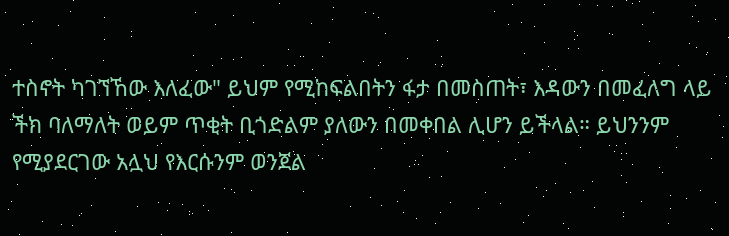ተስኖት ካገኘኸው እለፈው" ይህም የሚከፍልበትን ፋታ በመስጠት፣ እዳውን በመፈለግ ላይ ችክ ባለማለት ወይም ጥቂት ቢጎድልም ያለውን በመቀበል ሊሆን ይችላል። ይህንንም የሚያደርገው አሏህ የእርሱንም ወንጀል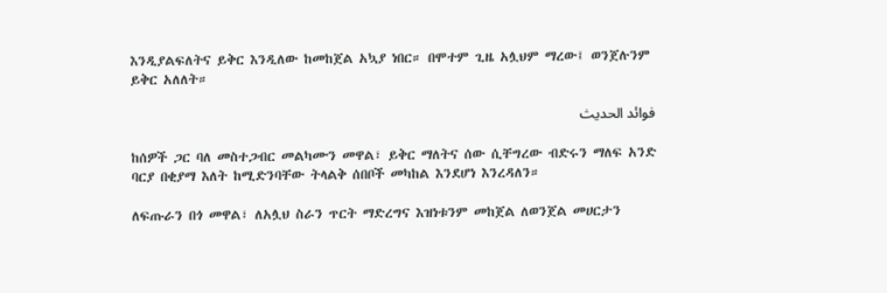እንዲያልፍለትና ይቅር እንዲለው ከመከጀል አኳያ ነበር። በሞተም ጊዜ አሏህም ማረው፤ ወንጀሉንም ይቅር አለለት።

فوائد الحديث

ከሰዎች ጋር ባለ መስተጋብር መልካሙን መዋል፣ ይቅር ማለትና ሰው ሲቸግረው ብድሩን ማለፍ አንድ ባርያ በቂያማ እለት ከሚድንባቸው ትላልቅ ሰበቦች መካከል እንደሆነ እንረዳለን።

ለፍጡራን በጎ መዋል፣ ለአሏህ ስራን ጥርት ማድረግና እዝነቱንም መከጀል ለወንጀል መሀርታን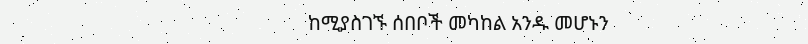ከሚያስገኙ ሰበቦች መካከል አንዱ መሆኑን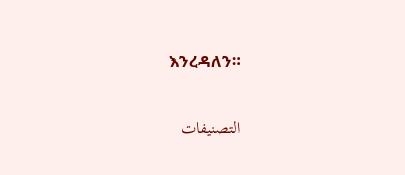እንረዳለን።

التصنيفات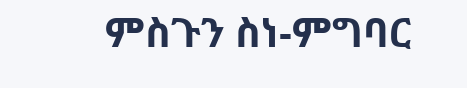ምስጉን ስነ-ምግባር